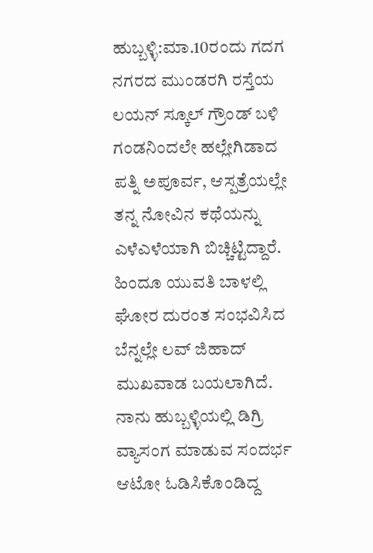ಹುಬ್ಬಳ್ಳಿ:ಮಾ.10ರಂದು ಗದಗ ನಗರದ ಮುಂಡರಗಿ ರಸ್ತೆಯ ಲಯನ್ ಸ್ಕೂಲ್ ಗ್ರೌಂಡ್ ಬಳಿ ಗಂಡನಿಂದಲೇ ಹಲ್ಲೇಗಿಡಾದ ಪತ್ನಿ ಅಪೂರ್ವ, ಆಸ್ಪತ್ರೆಯಲ್ಲೇ ತನ್ನ ನೋವಿನ ಕಥೆಯನ್ನು ಎಳೆಎಳೆಯಾಗಿ ಬಿಚ್ಚಿಟ್ಟಿದ್ದಾರೆ. ಹಿಂದೂ ಯುವತಿ ಬಾಳಲ್ಲಿ ಘೋರ ದುರಂತ ಸಂಭವಿಸಿದ ಬೆನ್ನಲ್ಲೇ ಲವ್ ಜಿಹಾದ್ ಮುಖವಾಡ ಬಯಲಾಗಿದೆ.
ನಾನು ಹುಬ್ಬಳ್ಳಿಯಲ್ಲಿ ಡಿಗ್ರಿ ವ್ಯಾಸಂಗ ಮಾಡುವ ಸಂದರ್ಭ ಆಟೋ ಓಡಿಸಿಕೊಂಡಿದ್ದ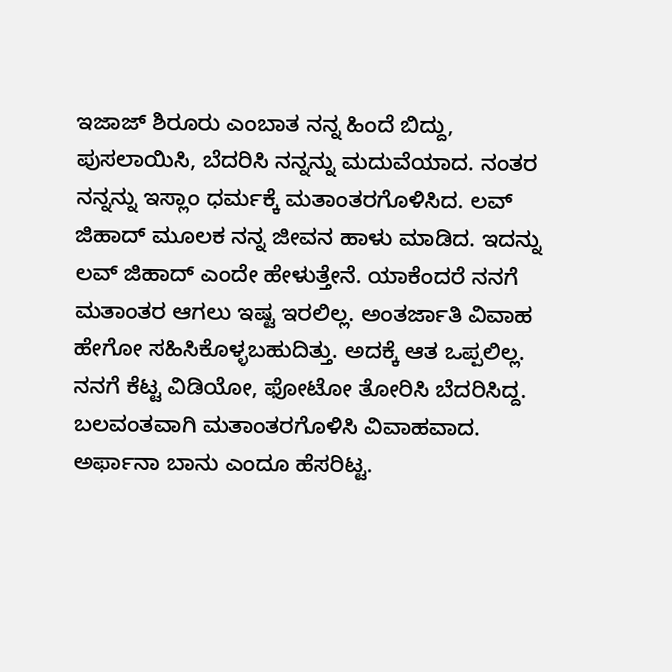ಇಜಾಜ್ ಶಿರೂರು ಎಂಬಾತ ನನ್ನ ಹಿಂದೆ ಬಿದ್ದು, ಪುಸಲಾಯಿಸಿ, ಬೆದರಿಸಿ ನನ್ನನ್ನು ಮದುವೆಯಾದ. ನಂತರ ನನ್ನನ್ನು ಇಸ್ಲಾಂ ಧರ್ಮಕ್ಕೆ ಮತಾಂತರಗೊಳಿಸಿದ. ಲವ್ ಜಿಹಾದ್ ಮೂಲಕ ನನ್ನ ಜೀವನ ಹಾಳು ಮಾಡಿದ. ಇದನ್ನು ಲವ್ ಜಿಹಾದ್ ಎಂದೇ ಹೇಳುತ್ತೇನೆ. ಯಾಕೆಂದರೆ ನನಗೆ ಮತಾಂತರ ಆಗಲು ಇಷ್ಟ ಇರಲಿಲ್ಲ. ಅಂತರ್ಜಾತಿ ವಿವಾಹ ಹೇಗೋ ಸಹಿಸಿಕೊಳ್ಳಬಹುದಿತ್ತು. ಅದಕ್ಕೆ ಆತ ಒಪ್ಪಲಿಲ್ಲ. ನನಗೆ ಕೆಟ್ಟ ವಿಡಿಯೋ, ಫೋಟೋ ತೋರಿಸಿ ಬೆದರಿಸಿದ್ದ. ಬಲವಂತವಾಗಿ ಮತಾಂತರಗೊಳಿಸಿ ವಿವಾಹವಾದ. ಅರ್ಫಾನಾ ಬಾನು ಎಂದೂ ಹೆಸರಿಟ್ಟ.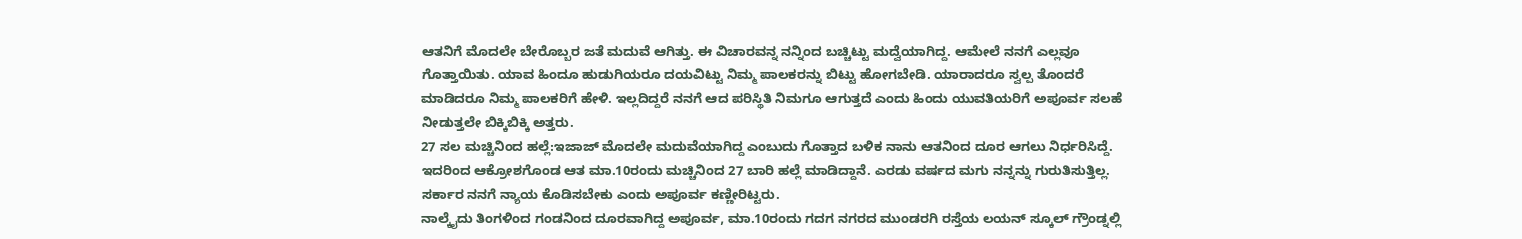ಆತನಿಗೆ ಮೊದಲೇ ಬೇರೊಬ್ಬರ ಜತೆ ಮದುವೆ ಆಗಿತ್ತು. ಈ ವಿಚಾರವನ್ನ ನನ್ನಿಂದ ಬಚ್ಚಿಟ್ಟು ಮದ್ವೆಯಾಗಿದ್ದ. ಆಮೇಲೆ ನನಗೆ ಎಲ್ಲವೂ ಗೊತ್ತಾಯಿತು. ಯಾವ ಹಿಂದೂ ಹುಡುಗಿಯರೂ ದಯವಿಟ್ಟು ನಿಮ್ಮ ಪಾಲಕರನ್ನು ಬಿಟ್ಟು ಹೋಗಬೇಡಿ. ಯಾರಾದರೂ ಸ್ವಲ್ಪ ತೊಂದರೆ ಮಾಡಿದರೂ ನಿಮ್ಮ ಪಾಲಕರಿಗೆ ಹೇಳಿ. ಇಲ್ಲದಿದ್ದರೆ ನನಗೆ ಆದ ಪರಿಸ್ಥಿತಿ ನಿಮಗೂ ಆಗುತ್ತದೆ ಎಂದು ಹಿಂದು ಯುವತಿಯರಿಗೆ ಅಪೂರ್ವ ಸಲಹೆ ನೀಡುತ್ತಲೇ ಬಿಕ್ಕಿಬಿಕ್ಕಿ ಅತ್ತರು.
27 ಸಲ ಮಚ್ಚಿನಿಂದ ಹಲ್ಲೆ:ಇಜಾಜ್ ಮೊದಲೇ ಮದುವೆಯಾಗಿದ್ದ ಎಂಬುದು ಗೊತ್ತಾದ ಬಳಿಕ ನಾನು ಆತನಿಂದ ದೂರ ಆಗಲು ನಿರ್ಧರಿಸಿದ್ದೆ. ಇದರಿಂದ ಆಕ್ರೋಶಗೊಂಡ ಆತ ಮಾ.10ರಂದು ಮಚ್ಚಿನಿಂದ 27 ಬಾರಿ ಹಲ್ಲೆ ಮಾಡಿದ್ದಾನೆ. ಎರಡು ವರ್ಷದ ಮಗು ನನ್ನನ್ನು ಗುರುತಿಸುತ್ತಿಲ್ಲ. ಸರ್ಕಾರ ನನಗೆ ನ್ಯಾಯ ಕೊಡಿಸಬೇಕು ಎಂದು ಅಪೂರ್ವ ಕಣ್ಣೀರಿಟ್ಟರು.
ನಾಲ್ಕೈದು ತಿಂಗಳಿಂದ ಗಂಡನಿಂದ ದೂರವಾಗಿದ್ದ ಅಪೂರ್ವ, ಮಾ.10ರಂದು ಗದಗ ನಗರದ ಮುಂಡರಗಿ ರಸ್ತೆಯ ಲಯನ್ ಸ್ಕೂಲ್ ಗ್ರೌಂಡ್ನಲ್ಲಿ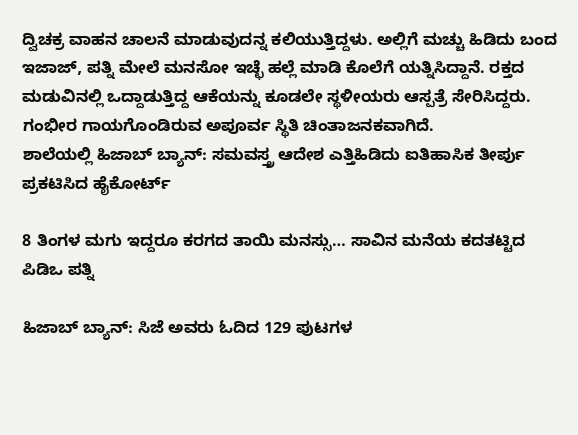ದ್ವಿಚಕ್ರ ವಾಹನ ಚಾಲನೆ ಮಾಡುವುದನ್ನ ಕಲಿಯುತ್ತಿದ್ದಳು. ಅಲ್ಲಿಗೆ ಮಚ್ಚು ಹಿಡಿದು ಬಂದ ಇಜಾಜ್, ಪತ್ನಿ ಮೇಲೆ ಮನಸೋ ಇಚ್ಛೆ ಹಲ್ಲೆ ಮಾಡಿ ಕೊಲೆಗೆ ಯತ್ನಿಸಿದ್ದಾನೆ. ರಕ್ತದ ಮಡುವಿನಲ್ಲಿ ಒದ್ದಾಡುತ್ತಿದ್ದ ಆಕೆಯನ್ನು ಕೂಡಲೇ ಸ್ಥಳೀಯರು ಆಸ್ಪತ್ರೆ ಸೇರಿಸಿದ್ದರು. ಗಂಭೀರ ಗಾಯಗೊಂಡಿರುವ ಅಪೂರ್ವ ಸ್ಥಿತಿ ಚಿಂತಾಜನಕವಾಗಿದೆ.
ಶಾಲೆಯಲ್ಲಿ ಹಿಜಾಬ್ ಬ್ಯಾನ್: ಸಮವಸ್ತ್ರ ಆದೇಶ ಎತ್ತಿಹಿಡಿದು ಐತಿಹಾಸಿಕ ತೀರ್ಪು ಪ್ರಕಟಿಸಿದ ಹೈಕೋರ್ಟ್

8 ತಿಂಗಳ ಮಗು ಇದ್ದರೂ ಕರಗದ ತಾಯಿ ಮನಸ್ಸು… ಸಾವಿನ ಮನೆಯ ಕದತಟ್ಟಿದ ಪಿಡಿಒ ಪತ್ನಿ

ಹಿಜಾಬ್ ಬ್ಯಾನ್: ಸಿಜೆ ಅವರು ಓದಿದ 129 ಪುಟಗಳ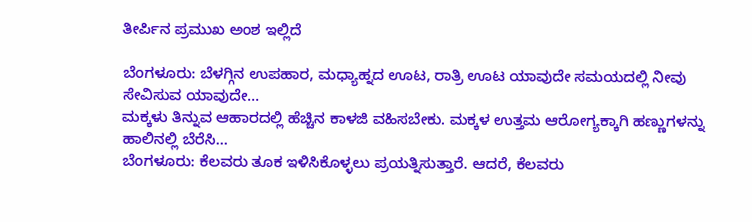ತೀರ್ಪಿನ ಪ್ರಮುಖ ಅಂಶ ಇಲ್ಲಿದೆ

ಬೆಂಗಳೂರು: ಬೆಳಗ್ಗಿನ ಉಪಹಾರ, ಮಧ್ಯಾಹ್ನದ ಊಟ, ರಾತ್ರಿ ಊಟ ಯಾವುದೇ ಸಮಯದಲ್ಲಿ ನೀವು ಸೇವಿಸುವ ಯಾವುದೇ…
ಮಕ್ಕಳು ತಿನ್ನುವ ಆಹಾರದಲ್ಲಿ ಹೆಚ್ಚಿನ ಕಾಳಜಿ ವಹಿಸಬೇಕು. ಮಕ್ಕಳ ಉತ್ತಮ ಆರೋಗ್ಯಕ್ಕಾಗಿ ಹಣ್ಣುಗಳನ್ನು ಹಾಲಿನಲ್ಲಿ ಬೆರೆಸಿ…
ಬೆಂಗಳೂರು: ಕೆಲವರು ತೂಕ ಇಳಿಸಿಕೊಳ್ಳಲು ಪ್ರಯತ್ನಿಸುತ್ತಾರೆ. ಆದರೆ, ಕೆಲವರು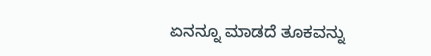ಏನನ್ನೂ ಮಾಡದೆ ತೂಕವನ್ನು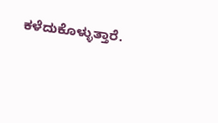ಕಳೆದುಕೊಳ್ಳುತ್ತಾರೆ.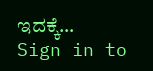ಇದಕ್ಕೆ…
Sign in to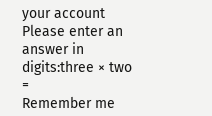your account
Please enter an answer in digits:three × two =
Remember me